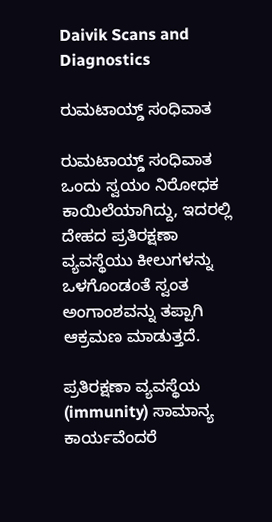Daivik Scans and Diagnostics

ರುಮಟಾಯ್ಡ್ ಸಂಧಿವಾತ

ರುಮಟಾಯ್ಡ್ ಸಂಧಿವಾತ  ಒಂದು ಸ್ವಯಂ ನಿರೋಧಕ ಕಾಯಿಲೆಯಾಗಿದ್ದು, ಇದರಲ್ಲಿ ದೇಹದ ಪ್ರತಿರಕ್ಷಣಾ ವ್ಯವಸ್ಥೆಯು ಕೀಲುಗಳನ್ನು ಒಳಗೊಂಡಂತೆ ಸ್ವಂತ ಅಂಗಾಂಶವನ್ನು ತಪ್ಪಾಗಿ ಆಕ್ರಮಣ ಮಾಡುತ್ತದೆ.

ಪ್ರತಿರಕ್ಷಣಾ ವ್ಯವಸ್ಥೆಯ (immunity) ಸಾಮಾನ್ಯ ಕಾರ್ಯವೆಂದರೆ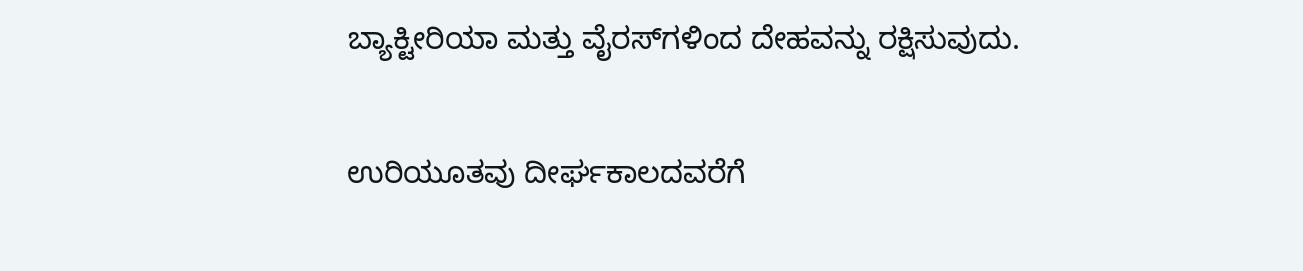ಬ್ಯಾಕ್ಟೀರಿಯಾ ಮತ್ತು ವೈರಸ್‌ಗಳಿಂದ ದೇಹವನ್ನು ರಕ್ಷಿಸುವುದು.

ಉರಿಯೂತವು ದೀರ್ಘಕಾಲದವರೆಗೆ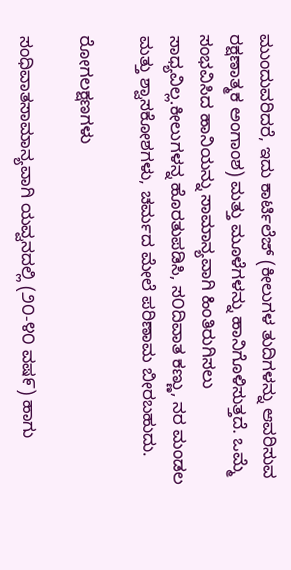ಮುಂದುವರಿದರೆ, ಇದು ಕಾರ್ಟಿಲೆಜ್ (ಕೀಲುಗಳ ತುದಿಗಳನ್ನು ಆವರಿಸುವ ರಕ್ಷಣಾತ್ಮಕ ಅಂಗಾಂಶ) ಮತ್ತು ಮೂಳೆಗಳನ್ನು ಹಾನಿಗೊಳಿಸುತ್ತದೆ. ಒಮ್ಮೆ ಸಂಭವಿಸಿದ ಹಾನಿಯನ್ನು ಸಾಮಾನ್ಯವಾಗಿ ಹಿಂತಿರುಗಿಸಲು ಸಾಧ್ಯವಿಲ್ಲ.ಕೀಲುಗಳನ್ನ ಹೊರತುಪಡಿಸಿ, ಸ೦ದಿವಾತ ಕಣ್ಣು, ನರ ಮಂಡಲ ಮತ್ತು ಶ್ವಾಸಕೋಶಗಳು, ಚರ್ಮದ ಮೇಲೆ ಪರಿಣಾಮ ಬೀರಬಹುದು.

ರೋಗಲಕ್ಷಣಗಳು

ಸಂಧಿವಾತಸಾಮಾನ್ಯವಾಗಿ ಯವ್ವನದಲ್ಲಿ (೨೦-೪೦ ವಷ೯) ಹಾಗು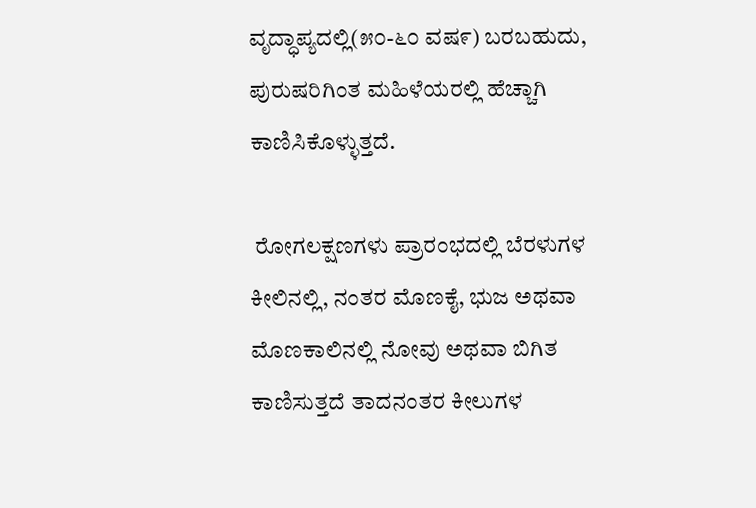ವೃದ್ಧಾಪ್ಯದಲ್ಲಿ(೫೦-೬೦ ವಷ೯) ಬರಬಹುದು, ಪುರುಷರಿಗಿಂತ ಮಹಿಳೆಯರಲ್ಲಿ ಹೆಚ್ಚಾಗಿ ಕಾಣಿಸಿಕೊಳ್ಳುತ್ತದೆ.

 ರೋಗಲಕ್ಷಣಗಳು ಪ್ರಾರಂಭದಲ್ಲಿ ಬೆರಳುಗಳ ಕೀಲಿನಲ್ಲಿ, ನಂತರ ಮೊಣಕೈ, ಭುಜ ಅಥವಾ ಮೊಣಕಾಲಿನಲ್ಲಿ ನೋವು ಅಥವಾ ಬಿಗಿತ ಕಾಣಿಸುತ್ತದೆ ತಾದನಂತರ ಕೀಲುಗಳ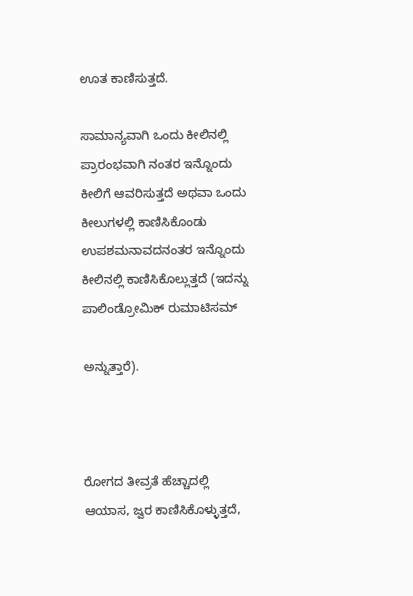ಊತ ಕಾಣಿಸುತ್ತದೆ.

ಸಾಮಾನ್ಯವಾಗಿ ಒಂದು ಕೀಲಿನಲ್ಲಿ ಪ್ರಾರಂಭವಾಗಿ ನಂತರ ಇನ್ನೊಂದು ಕೀಲಿಗೆ ಆವರಿಸುತ್ತದೆ ಅಥವಾ ಒಂದು ಕೀಲುಗಳಲ್ಲಿ ಕಾಣಿಸಿಕೊಂಡು ಉಪಶಮನಾವದನಂತರ ಇನ್ನೊಂದು ಕೀಲಿನಲ್ಲಿ ಕಾಣಿಸಿಕೊಲ್ಲುತ್ತದೆ (ಇದನ್ನು ಪಾಲಿಂಡ್ರೋಮಿಕ್ ರುಮಾಟಿಸಮ್

ಅನ್ನುತ್ತಾರೆ).



ರೋಗದ ತೀವ್ರತೆ ಹೆಚ್ಚಾದಲ್ಲಿ ಆಯಾಸ, ಜ್ವರ ಕಾಣಿಸಿಕೊಳ್ಳುತ್ತದೆ,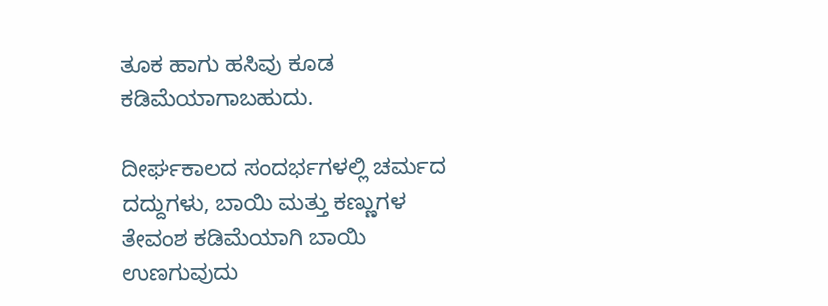ತೂಕ ಹಾಗು ಹಸಿವು ಕೂಡ ಕಡಿಮೆಯಾಗಾಬಹುದು.

ದೀರ್ಘಕಾಲದ ಸಂದರ್ಭಗಳಲ್ಲಿ ಚರ್ಮದ ದದ್ದುಗಳು, ಬಾಯಿ ಮತ್ತು ಕಣ್ಣುಗಳ ತೇವಂಶ ಕಡಿಮೆಯಾಗಿ ಬಾಯಿ ಉಣಗುವುದು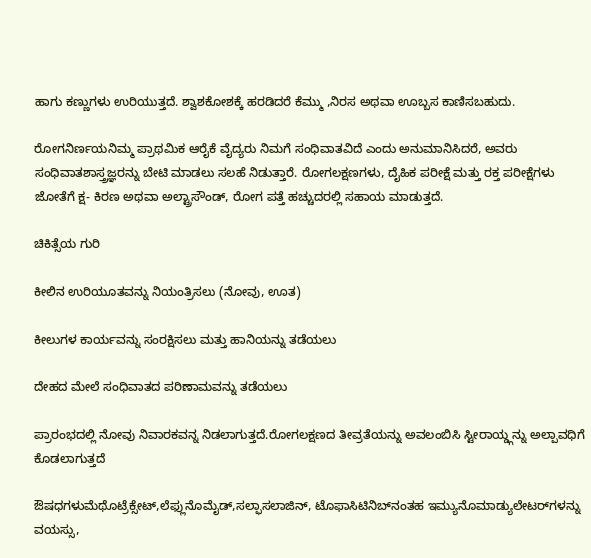ಹಾಗು ಕಣ್ಣುಗಳು ಉರಿಯುತ್ತದೆ. ಶ್ವಾಶಕೋಶಕ್ಕೆ ಹರಡಿದರೆ ಕೆಮ್ಮು ,ನಿರಸ ಅಥವಾ ಊಬ್ಬಸ ಕಾಣಿಸಬಹುದು.

ರೋಗನಿರ್ಣಯನಿಮ್ಮ ಪ್ರಾಥಮಿಕ ಆರೈಕೆ ವೈದ್ಯರು ನಿಮಗೆ ಸಂಧಿವಾತವಿದೆ ಎಂದು ಅನುಮಾನಿಸಿದರೆ, ಅವರು ಸಂಧಿವಾತಶಾಸ್ತ್ರಜ್ಞರನ್ನು ಬೇಟಿ ಮಾಡಲು ಸಲಹೆ ನಿಡುತ್ತಾರೆ. ರೋಗಲಕ್ಷಣಗಳು, ದೈಹಿಕ ಪರೀಕ್ಷೆ ಮತ್ತು ರಕ್ತ ಪರೀಕ್ಷೆಗಳು ಜೋತೆಗೆ ಕ್ಷ- ಕಿರಣ ಅಥವಾ ಅಲ್ಟ್ರಾಸೌಂಡ್, ರೋಗ ಪತ್ತೆ ಹಚ್ಚುದರಲ್ಲಿ ಸಹಾಯ ಮಾಡುತ್ತದೆ.

ಚಿಕಿತ್ಸೆಯ ಗುರಿ

ಕೀಲಿನ ಉರಿಯೂತವನ್ನು ನಿಯಂತ್ರಿಸಲು (ನೋವು, ಊತ)

ಕೀಲುಗಳ ಕಾರ್ಯವನ್ನು ಸಂರಕ್ಷಿಸಲು ಮತ್ತು ಹಾನಿಯನ್ನು ತಡೆಯಲು

ದೇಹದ ಮೇಲೆ ಸಂಧಿವಾತದ ಪರಿಣಾಮವನ್ನು ತಡೆಯಲು

ಪ್ರಾರಂಭದಲ್ಲಿ ನೋವು ನಿವಾರಕವನ್ನ ನಿಡಲಾಗುತ್ತದೆ.ರೋಗಲಕ್ಷಣದ ತೀವ್ರತೆಯನ್ನು ಅವಲಂಬಿಸಿ ಸ್ಟೀರಾಯ್ಡ್ಗನ್ನು ಅಲ್ಪಾವಧಿಗೆ ಕೊಡಲಾಗುತ್ತದೆ

ಔಷಧಗಳುಮೆಥೊಟ್ರೆಕ್ಸೇಟ್,ಲೆಫ್ಲುನೊಮೈಡ್,ಸಲ್ಫಾಸಲಾಜಿನ್, ಟೊಫಾಸಿಟಿನಿಬ್‌ನಂತಹ ಇಮ್ಯುನೊಮಾಡ್ಯುಲೇಟರ್‌ಗಳನ್ನು ವಯಸ್ಸು,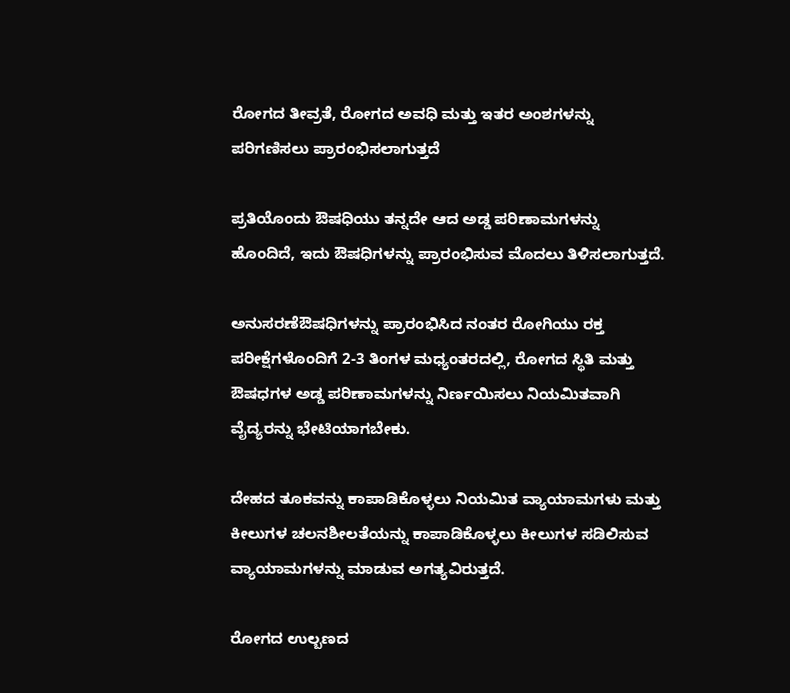ರೋಗದ ತೀವ್ರತೆ, ರೋಗದ ಅವಧಿ ಮತ್ತು ಇತರ ಅಂಶಗಳನ್ನು ಪರಿಗಣಿಸಲು ಪ್ರಾರಂಭಿಸಲಾಗುತ್ತದೆ

ಪ್ರತಿಯೊಂದು ಔಷಧಿಯು ತನ್ನದೇ ಆದ ಅಡ್ಡ ಪರಿಣಾಮಗಳನ್ನು ಹೊಂದಿದೆ, ಇದು ಔಷಧಿಗಳನ್ನು ಪ್ರಾರಂಭಿಸುವ ಮೊದಲು ತಿಳಿಸಲಾಗುತ್ತದೆ.

ಅನುಸರಣೆಔಷಧಿಗಳನ್ನು ಪ್ರಾರಂಭಿಸಿದ ನಂತರ ರೋಗಿಯು ರಕ್ತ ಪರೀಕ್ಷೆಗಳೊಂದಿಗೆ 2-3 ತಿಂಗಳ ಮಧ್ಯಂತರದಲ್ಲಿ, ರೋಗದ ಸ್ಥಿತಿ ಮತ್ತು ಔಷಧಗಳ ಅಡ್ಡ ಪರಿಣಾಮಗಳನ್ನು ನಿರ್ಣಯಿಸಲು ನಿಯಮಿತವಾಗಿ ವೈದ್ಯರನ್ನು ಭೇಟಿಯಾಗಬೇಕು.

ದೇಹದ ತೂಕವನ್ನು ಕಾಪಾಡಿಕೊಳ್ಳಲು ನಿಯಮಿತ ವ್ಯಾಯಾಮಗಳು ಮತ್ತು ಕೀಲುಗಳ ಚಲನಶೀಲತೆಯನ್ನು ಕಾಪಾಡಿಕೊಳ್ಳಲು ಕೀಲುಗಳ ಸಡಿಲಿಸುವ ವ್ಯಾಯಾಮಗಳನ್ನು ಮಾಡುವ ಅಗತ್ಯವಿರುತ್ತದೆ.

ರೋಗದ ಉಲ್ಬಣದ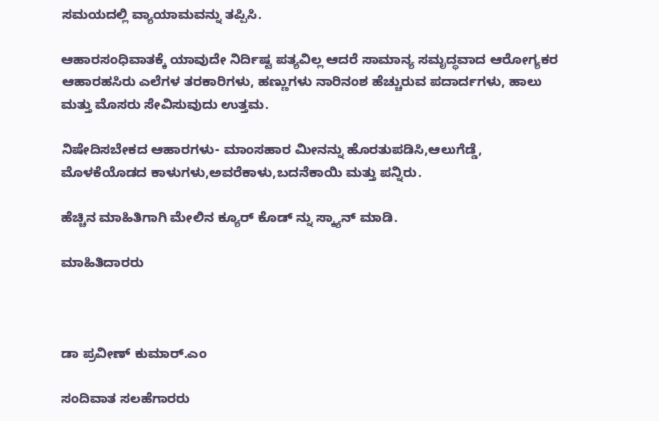ಸಮಯದಲ್ಲಿ ವ್ಯಾಯಾಮವನ್ನು ತಪ್ಪಿಸಿ.

ಆಹಾರಸಂಧಿವಾತಕ್ಕೆ ಯಾವುದೇ ನಿರ್ದಿಷ್ಟ ಪತ್ಯವಿಲ್ಲ ಆದರೆ ಸಾಮಾನ್ಯ ಸಮೃದ್ಧವಾದ ಆರೋಗ್ಯಕರ ಆಹಾರಹಸಿರು ಎಲೆಗಳ ತರಕಾರಿಗಳು, ಹಣ್ಣುಗಳು ನಾರಿನಂಶ ಹೆಚ್ಚುರುವ ಪದಾರ್ದಗಳು, ಹಾಲು ಮತ್ತು ಮೊಸರು ಸೇವಿಸುವುದು ಉತ್ತಮ.

ನಿಷೇದಿಸಬೇಕದ ಆಹಾರಗಳು- ಮಾಂಸಹಾರ ಮೀನನ್ನು‌ ಹೊರತುಪಡಿಸಿ,ಆಲುಗೆಡ್ಡೆ, ಮೊಳಕೆಯೊಡದ ಕಾಳುಗಳು,ಅವರೆಕಾಳು,ಬದನೆಕಾಯಿ ಮತ್ತು ಪನ್ನಿರು.

ಹೆಚ್ಚಿನ ಮಾಹಿತಿಗಾಗಿ ಮೇಲಿನ ಕ್ಯೂರ್‌ ಕೊಡ್ ನ್ನು ಸ್ಕ್ಯಾನ್ ಮಾಡಿ.

ಮಾಹಿತಿದಾರರು



ಡಾ ಪ್ರವೀಣ್‌ ಕುಮಾರ್‌.ಎಂ

ಸಂದಿವಾತ ಸಲಹೆಗಾರರು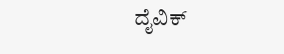ದೈವಿಕ್‌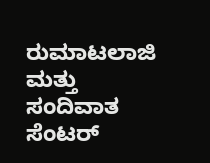ರುಮಾಟಲಾಜಿ ಮತ್ತು ಸಂದಿವಾತ ಸೆಂಟರ್